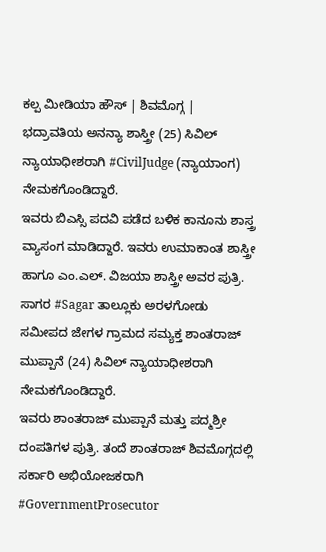ಕಲ್ಪ ಮೀಡಿಯಾ ಹೌಸ್ | ಶಿವಮೊಗ್ಗ |
ಭದ್ರಾವತಿಯ ಅನನ್ಯಾ ಶಾಸ್ತ್ರೀ (25) ಸಿವಿಲ್ ನ್ಯಾಯಾಧೀಶರಾಗಿ #CivilJudge (ನ್ಯಾಯಾಂಗ) ನೇಮಕಗೊಂಡಿದ್ದಾರೆ.
ಇವರು ಬಿಎಸ್ಸಿ ಪದವಿ ಪಡೆದ ಬಳಿಕ ಕಾನೂನು ಶಾಸ್ತ್ರ ವ್ಯಾಸಂಗ ಮಾಡಿದ್ದಾರೆ. ಇವರು ಉಮಾಕಾಂತ ಶಾಸ್ತ್ರೀ ಹಾಗೂ ಎಂ.ಎಲ್. ವಿಜಯಾ ಶಾಸ್ತ್ರೀ ಅವರ ಪುತ್ರಿ.
ಸಾಗರ #Sagar ತಾಲ್ಲೂಕು ಅರಳಗೋಡು ಸಮೀಪದ ಜೇಗಳ ಗ್ರಾಮದ ಸಮ್ಯಕ್ತ ಶಾಂತರಾಜ್ ಮುಪ್ಪಾನೆ (24) ಸಿವಿಲ್ ನ್ಯಾಯಾಧೀಶರಾಗಿ ನೇಮಕಗೊಂಡಿದ್ದಾರೆ.
ಇವರು ಶಾಂತರಾಜ್ ಮುಪ್ಪಾನೆ ಮತ್ತು ಪದ್ಮಶ್ರೀ ದಂಪತಿಗಳ ಪುತ್ರಿ. ತಂದೆ ಶಾಂತರಾಜ್ ಶಿವಮೊಗ್ಗದಲ್ಲಿ ಸರ್ಕಾರಿ ಅಭಿಯೋಜಕರಾಗಿ #GovernmentProsecutor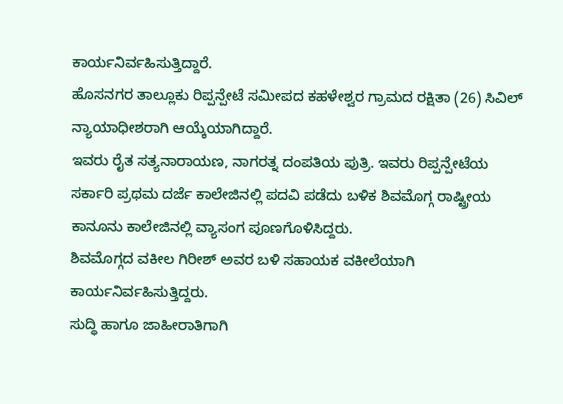ಕಾರ್ಯನಿರ್ವಹಿಸುತ್ತಿದ್ದಾರೆ.
ಹೊಸನಗರ ತಾಲ್ಲೂಕು ರಿಪ್ಪನ್ಪೇಟೆ ಸಮೀಪದ ಕಹಳೇಶ್ವರ ಗ್ರಾಮದ ರಕ್ಷಿತಾ (26) ಸಿವಿಲ್ ನ್ಯಾಯಾಧೀಶರಾಗಿ ಆಯ್ಕೆಯಾಗಿದ್ದಾರೆ.
ಇವರು ರೈತ ಸತ್ಯನಾರಾಯಣ, ನಾಗರತ್ನ ದಂಪತಿಯ ಪುತ್ರಿ. ಇವರು ರಿಪ್ಪನ್ಪೇಟೆಯ ಸರ್ಕಾರಿ ಪ್ರಥಮ ದರ್ಜೆ ಕಾಲೇಜಿನಲ್ಲಿ ಪದವಿ ಪಡೆದು ಬಳಿಕ ಶಿವಮೊಗ್ಗ ರಾಷ್ಟ್ರೀಯ ಕಾನೂನು ಕಾಲೇಜಿನಲ್ಲಿ ವ್ಯಾಸಂಗ ಪೂಣಗೊಳಿಸಿದ್ದರು.
ಶಿವಮೊಗ್ಗದ ವಕೀಲ ಗಿರೀಶ್ ಅವರ ಬಳಿ ಸಹಾಯಕ ವಕೀಲೆಯಾಗಿ ಕಾರ್ಯನಿರ್ವಹಿಸುತ್ತಿದ್ದರು.
ಸುದ್ಧಿ ಹಾಗೂ ಜಾಹೀರಾತಿಗಾಗಿ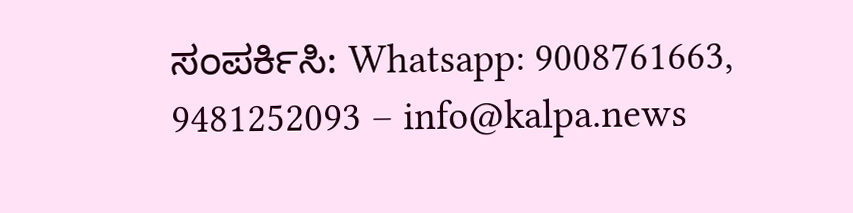ಸಂಪರ್ಕಿಸಿ: Whatsapp: 9008761663, 9481252093 – info@kalpa.news